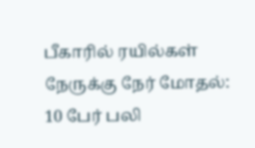பீகாரில் ரயில்கள் நேருக்கு நேர் மோதல்: 10 பேர் பலி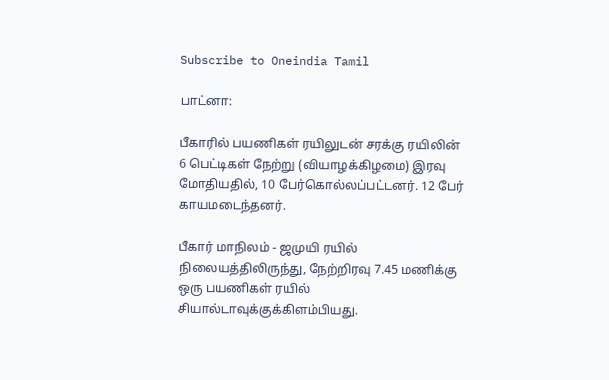Subscribe to Oneindia Tamil

பாட்னா:

பீகாரில் பயணிகள் ரயிலுடன் சரக்கு ரயிலின் 6 பெட்டிகள் நேற்று (வியாழக்கிழமை) இரவு மோதியதில், 10 பேர்கொல்லப்பட்டனர். 12 பேர் காயமடைந்தனர்.

பீகார் மாநிலம் - ஜமுயி ரயில் நிலையத்திலிருந்து, நேற்றிரவு 7.45 மணிக்கு ஒரு பயணிகள் ரயில் சியால்டாவுக்குக்கிளம்பியது.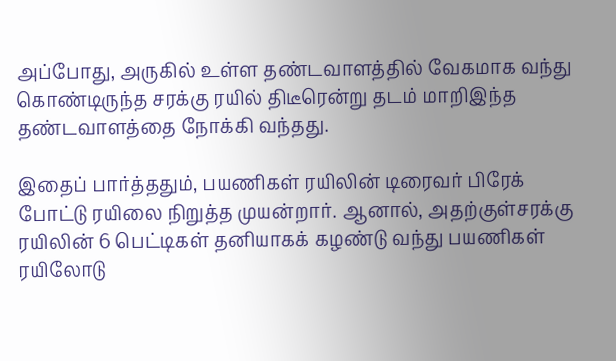அப்போது, அருகில் உள்ள தண்டவாளத்தில் வேகமாக வந்து கொண்டிருந்த சரக்கு ரயில் திடீரென்று தடம் மாறிஇந்த தண்டவாளத்தை நோக்கி வந்தது.

இதைப் பார்த்ததும், பயணிகள் ரயிலின் டிரைவர் பிரேக் போட்டு ரயிலை நிறுத்த முயன்றார். ஆனால், அதற்குள்சரக்கு ரயிலின் 6 பெட்டிகள் தனியாகக் கழண்டு வந்து பயணிகள் ரயிலோடு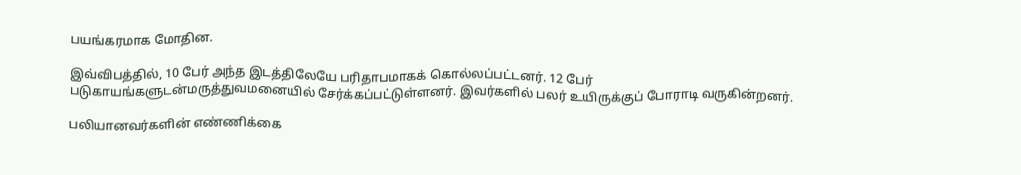பயங்கரமாக மோதின.

இவ்விபத்தில், 10 பேர் அந்த இடத்திலேயே பரிதாபமாகக் கொல்லப்பட்டனர். 12 பேர் படுகாயங்களுடன்மருத்துவமனையில் சேர்க்கப்பட்டுள்ளனர். இவர்களில் பலர் உயிருக்குப் போராடி வருகின்றனர்.

பலியானவர்களின் எண்ணிக்கை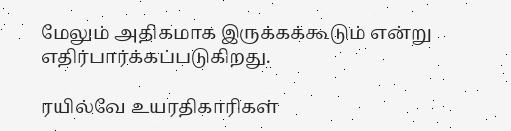மேலும் அதிகமாக இருக்கக்கூடும் என்று எதிர்பார்க்கப்படுகிறது.

ரயில்வே உயரதிகாரிகள்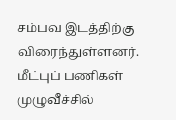சம்பவ இடத்திற்கு விரைந்துள்ளனர். மீட்புப் பணிகள் முழுவீச்சில்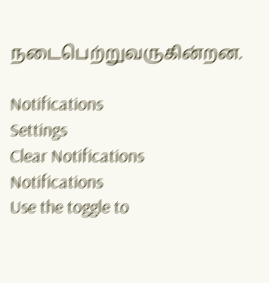நடைபெற்றுவருகின்றன.

Notifications
Settings
Clear Notifications
Notifications
Use the toggle to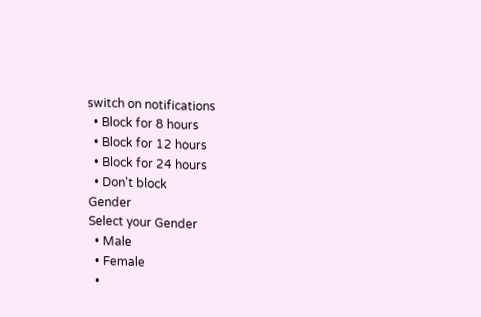switch on notifications
  • Block for 8 hours
  • Block for 12 hours
  • Block for 24 hours
  • Don't block
Gender
Select your Gender
  • Male
  • Female
  •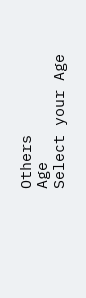Others
Age
Select your Age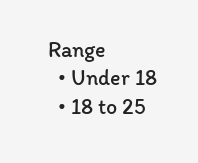Range
  • Under 18
  • 18 to 25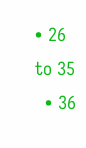• 26 to 35
  • 36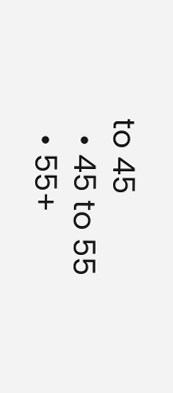to 45
  • 45 to 55
  • 55+